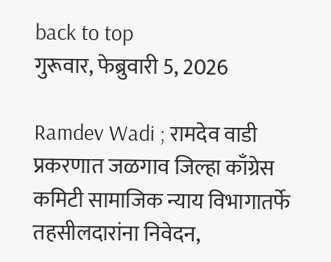back to top
गुरूवार, फेब्रुवारी 5, 2026

Ramdev Wadi ; रामदेव वाडी प्रकरणात जळगाव जिल्हा काँग्रेस कमिटी सामाजिक न्याय विभागातर्फे तहसीलदारांना निवेदन,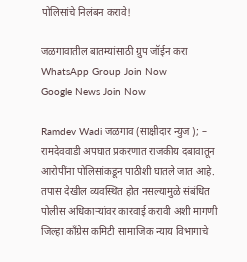पोलिसांचे निलंबन करावे!

जळगावातील बातम्यांसाठी ग्रुप जॉईन करा
WhatsApp Group Join Now
Google News Join Now

Ramdev Wadi जळगाव (साक्षीदार न्युज ); – रामदेववाडी अपघात प्रकरणात राजकीय दबावातून आरोपींना पोलिसांकडून पाठीशी घातले जात आहे. तपास देखील व्यवस्थित होत नसल्यामुळे संबंधित पोलीस अधिकाऱ्यांवर कारवाई करावी अशी मागणी जिल्हा काँग्रेस कमिटी सामाजिक न्याय विभागाचे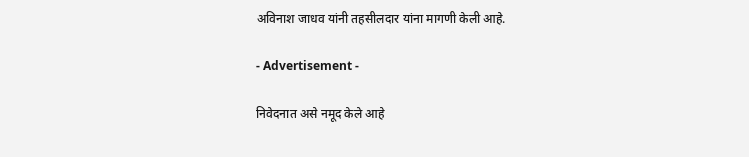अविनाश जाधव यांनी तहसीलदार यांना मागणी केली आहे.

- Advertisement -

निवेदनात असे नमूद केले आहे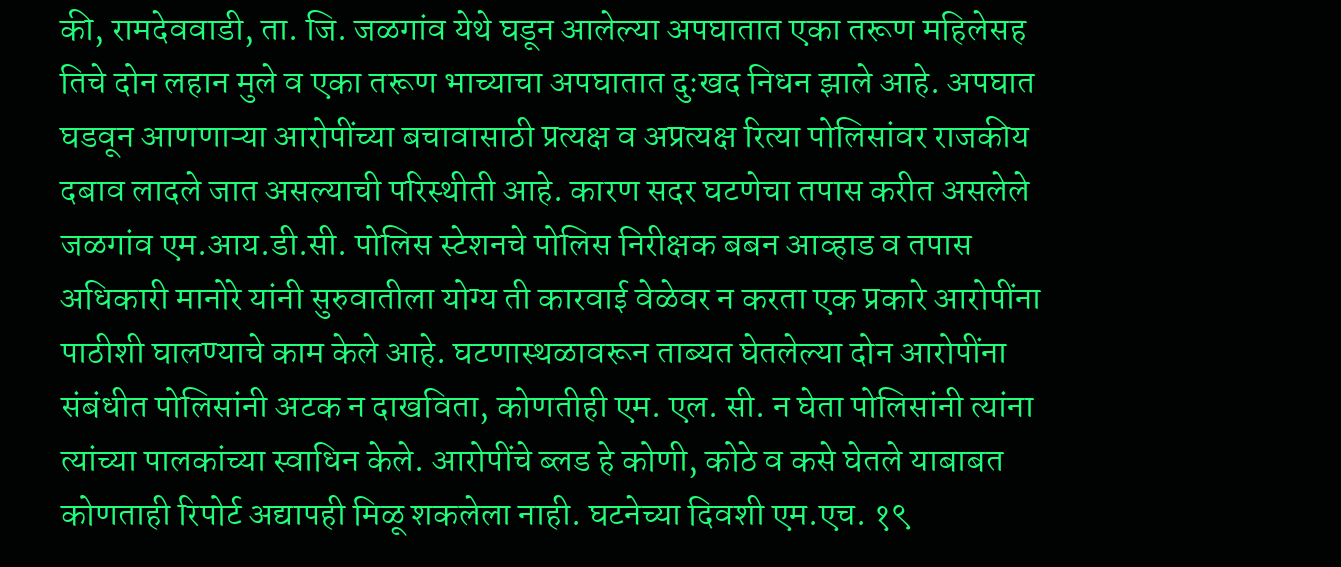की, रामदेववाडी, ता. जि. जळगांव येथे घडून आलेल्या अपघातात एका तरूण महिलेसह तिचे दोन लहान मुले व एका तरूण भाच्याचा अपघातात दुःखद निधन झाले आहे. अपघात घडवून आणणाऱ्या आरोपींच्या बचावासाठी प्रत्यक्ष व अप्रत्यक्ष रित्या पोलिसांवर राजकीय दबाव लादले जात असल्याची परिस्थीती आहे. कारण सदर घटणेचा तपास करीत असलेले जळगांव एम.आय.डी.सी. पोलिस स्टेशनचे पोलिस निरीक्षक बबन आव्हाड व तपास अधिकारी मानोरे यांनी सुरुवातीला योग्य ती कारवाई वेळेवर न करता एक प्रकारे आरोपींना पाठीशी घालण्याचे काम केले आहे. घटणास्थळावरून ताब्यत घेतलेल्या दोन आरोपींना संबंधीत पोलिसांनी अटक न दाखविता, कोणतीही एम. एल. सी. न घेता पोलिसांनी त्यांना त्यांच्या पालकांच्या स्वाधिन केले. आरोपींचे ब्लड हे कोणी, कोठे व कसे घेतले याबाबत कोणताही रिपोर्ट अद्यापही मिळू शकलेला नाही. घटनेच्या दिवशी एम.एच. १९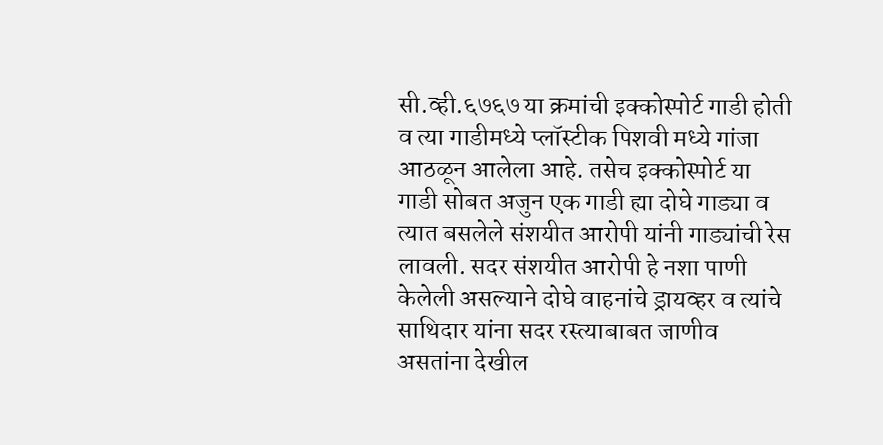सी.व्ही.६७६७ या क्रमांची इक्कोस्पोर्ट गाडी होती व त्या गाडीमध्ये प्लॉस्टीक पिशवी मध्ये गांजा आठळून आलेला आहे. तसेच इक्कोस्पोर्ट या गाडी सोबत अजुन एक गाडी ह्या दोघे गाड्या व त्यात बसलेले संशयीत आरोपी यांनी गाड्यांची रेस लावली. सदर संशयीत आरोपी हे नशा पाणी केलेली असल्याने दोघे वाहनांचे ड्रायव्हर व त्यांचे साथिदार यांना सदर रस्त्याबाबत जाणीव असतांना देखील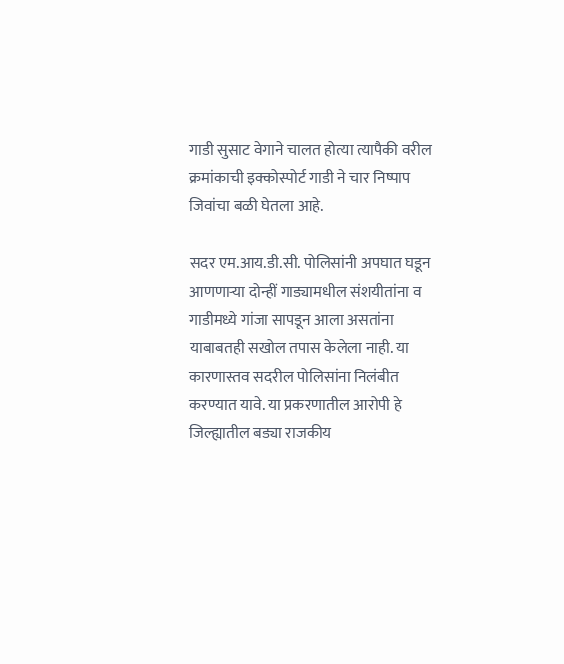गाडी सुसाट वेगाने चालत होत्या त्यापैकी वरील क्रमांकाची इक्कोस्पोर्ट गाडी ने चार निष्पाप जिवांचा बळी घेतला आहे.

सदर एम.आय.डी.सी. पोलिसांनी अपघात घडून आणणाऱ्या दोन्हीं गाड्यामधील संशयीतांना व गाडीमध्ये गांजा सापडून आला असतांना याबाबतही सखोल तपास केलेला नाही. या कारणास्तव सदरील पोलिसांना निलंबीत करण्यात यावे. या प्रकरणातील आरोपी हे जिल्ह्यातील बड्या राजकीय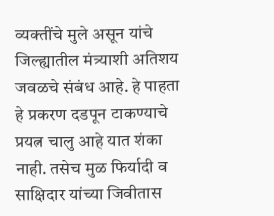व्यक्तींचे मुले असून यांचे जिल्ह्यातील मंत्र्याशी अतिशय जवळचे संबंध आहे. हे पाहता हे प्रकरण दडपून टाकण्याचे प्रयत्न चालु आहे यात शंका नाही. तसेच मुळ फिर्यादी व साक्षिदार यांच्या जिवीतास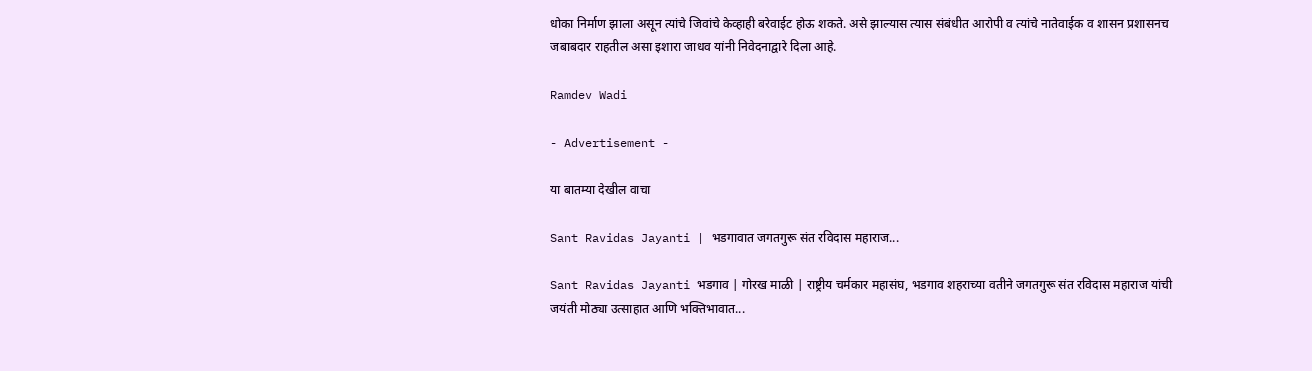धोका निर्माण झाला असून त्यांचे जिवांचे केव्हाही बरेवाईट होऊ शकते. असे झाल्यास त्यास संबंधीत आरोपी व त्यांचे नातेवाईक व शासन प्रशासनच जबाबदार राहतील असा इशारा जाधव यांनी निवेदनाद्वारे दिला आहे.

Ramdev Wadi

- Advertisement -

या बातम्या देखील वाचा

Sant Ravidas Jayanti | भडगावात जगतगुरू संत रविदास महाराज...

Sant Ravidas Jayanti भडगाव | गोरख माळी | राष्ट्रीय चर्मकार महासंघ, भडगाव शहराच्या वतीने जगतगुरू संत रविदास महाराज यांची जयंती मोठ्या उत्साहात आणि भक्तिभावात...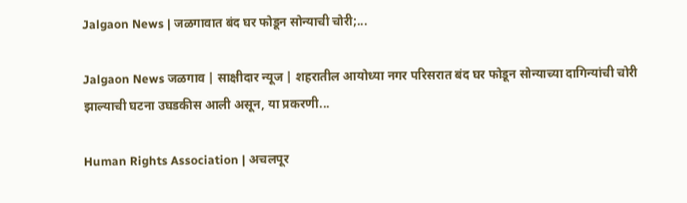Jalgaon News | जळगावात बंद घर फोडून सोन्याची चोरी;...

Jalgaon News जळगाव | साक्षीदार न्यूज | शहरातील आयोध्या नगर परिसरात बंद घर फोडून सोन्याच्या दागिन्यांची चोरी झाल्याची घटना उघडकीस आली असून, या प्रकरणी...

Human Rights Association | अचलपूर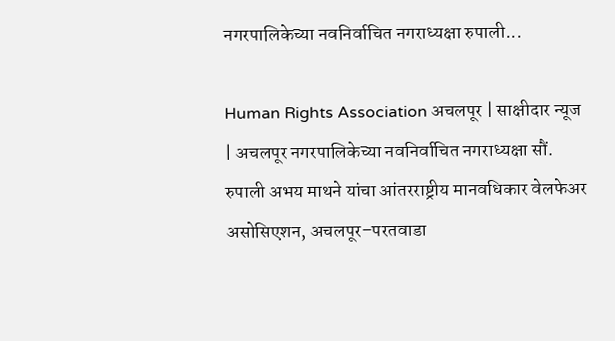नगरपालिकेच्या नवनिर्वाचित नगराध्यक्षा रुपाली...

Human Rights Association अचलपूर | साक्षीदार न्यूज | अचलपूर नगरपालिकेच्या नवनिर्वाचित नगराध्यक्षा सौं. रुपाली अभय माथने यांचा आंतरराष्ट्रीय मानवधिकार वेलफेअर असोसिएशन, अचलपूर–परतवाडा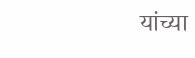यांच्या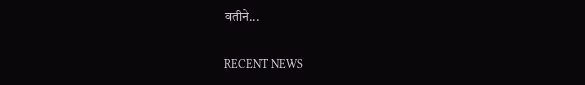वतीने...

RECENT NEWS